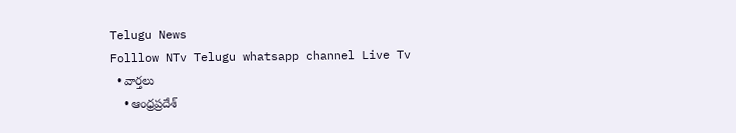Telugu News
Folllow NTv Telugu whatsapp channel Live Tv
  • వార్తలు
    • ఆంధ్రప్రదేశ్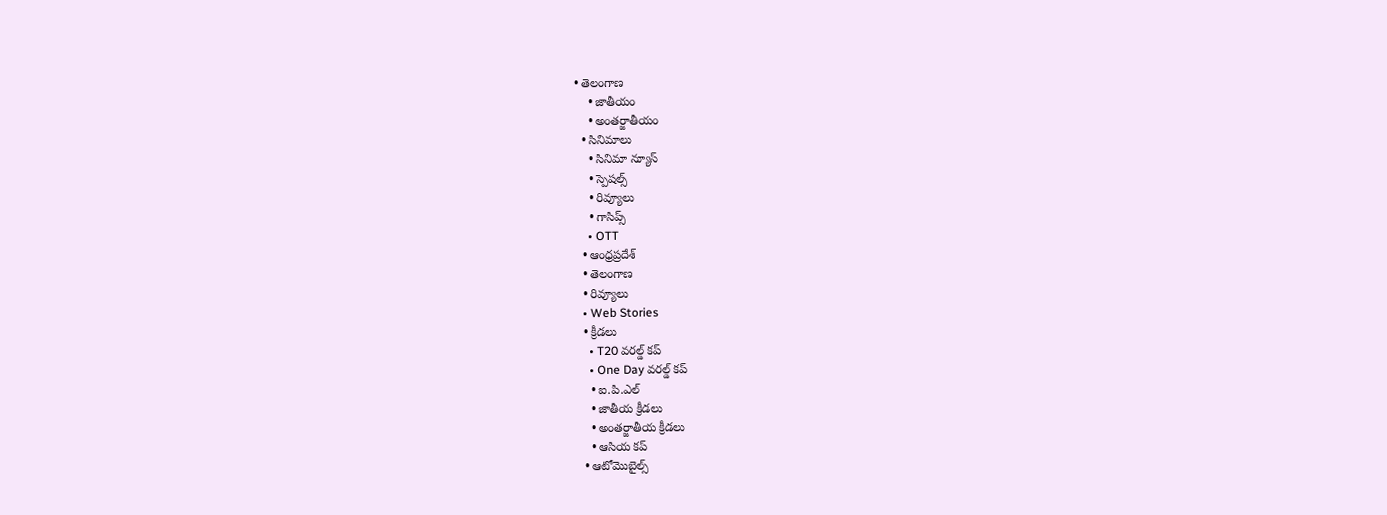• తెలంగాణ
    • జాతీయం
    • అంతర్జాతీయం
  • సినిమాలు
    • సినిమా న్యూస్
    • స్పెషల్స్
    • రివ్యూలు
    • గాసిప్స్
    • OTT
  • ఆంధ్రప్రదేశ్
  • తెలంగాణ
  • రివ్యూలు
  • Web Stories
  • క్రీడలు
    • T20 వరల్డ్ కప్
    • One Day వరల్డ్ కప్
    • ఐ.పి.ఎల్
    • జాతీయ క్రీడలు
    • అంతర్జాతీయ క్రీడలు
    • ఆసియ కప్
  • ఆటోమొబైల్స్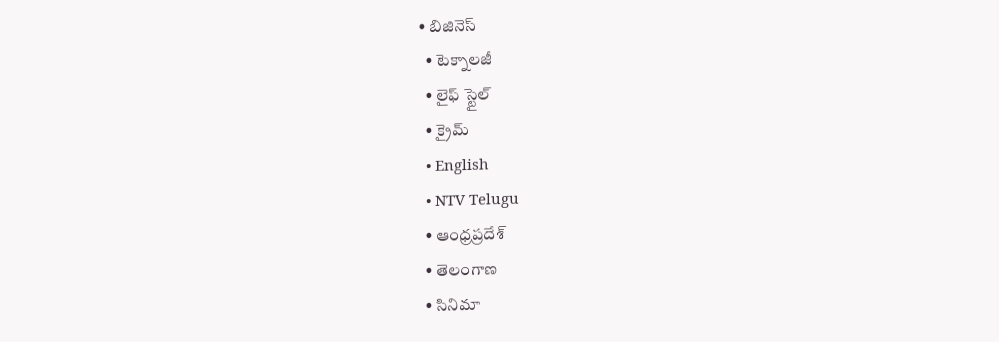• బిజినెస్‌
  • టెక్నాలజీ
  • లైఫ్ స్టైల్
  • క్రైమ్
  • English
  • NTV Telugu
  • ఆంధ్రప్రదేశ్
  • తెలంగాణ
  • సినిమా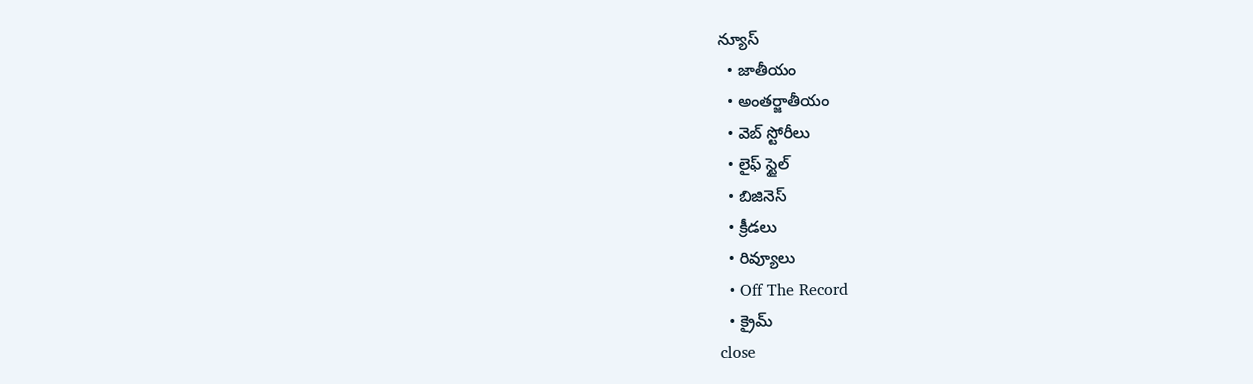న్యూస్
  • జాతీయం
  • అంతర్జాతీయం
  • వెబ్ స్టోరీలు
  • లైఫ్ స్టైల్
  • బిజినెస్‌
  • క్రీడలు
  • రివ్యూలు
  • Off The Record
  • క్రైమ్
close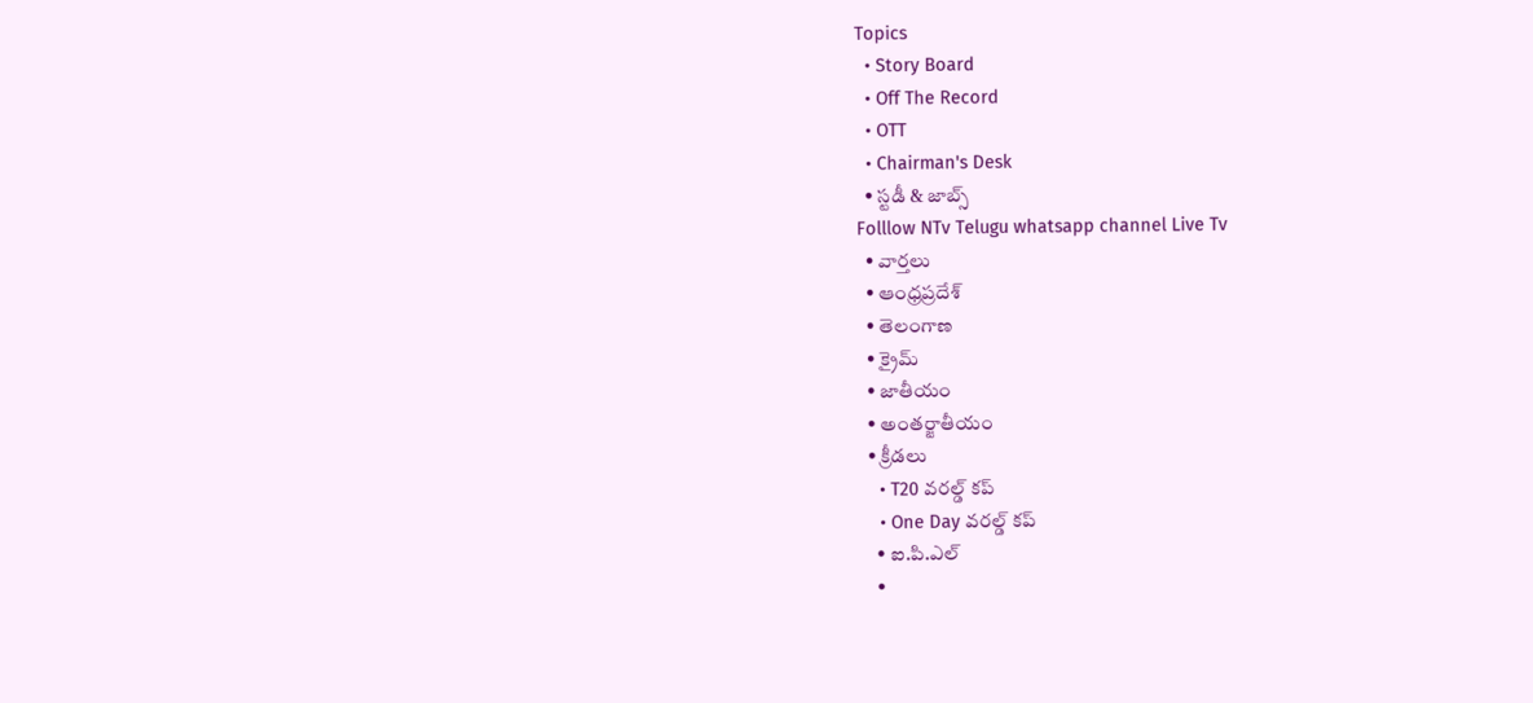Topics
  • Story Board
  • Off The Record
  • OTT
  • Chairman's Desk
  • స్టడీ & జాబ్స్
Folllow NTv Telugu whatsapp channel Live Tv
  • వార్తలు
  • ఆంధ్రప్రదేశ్
  • తెలంగాణ
  • క్రైమ్
  • జాతీయం
  • అంతర్జాతీయం
  • క్రీడలు
    • T20 వరల్డ్ కప్
    • One Day వరల్డ్ కప్
    • ఐ.పి.ఎల్
    •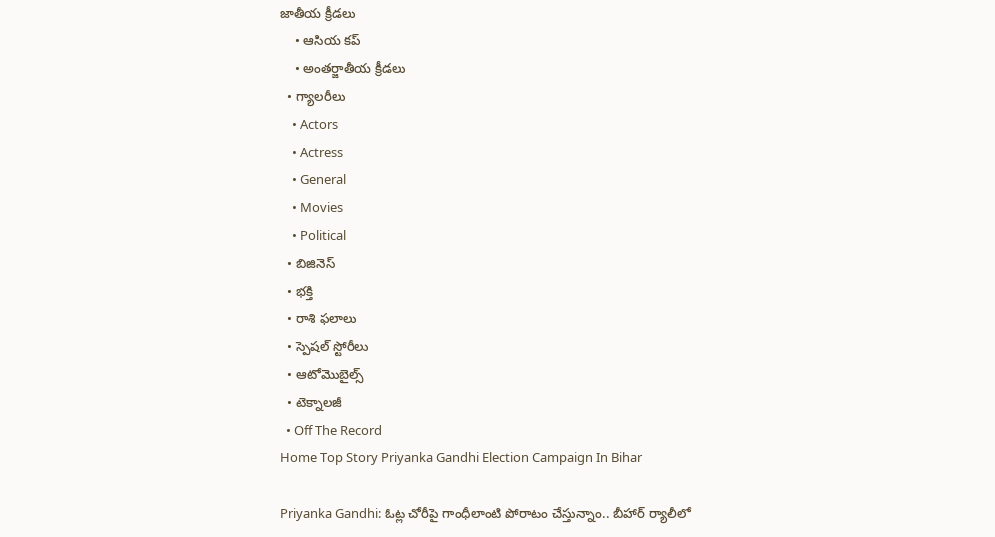జాతీయ క్రీడలు
    • ఆసియ కప్
    • అంతర్జాతీయ క్రీడలు
  • గ్యాలరీలు
    • Actors
    • Actress
    • General
    • Movies
    • Political
  • బిజినెస్‌
  • భక్తి
  • రాశి ఫలాలు
  • స్పెషల్‌ స్టోరీలు
  • ఆటోమొబైల్స్
  • టెక్నాలజీ
  • Off The Record
Home Top Story Priyanka Gandhi Election Campaign In Bihar

Priyanka Gandhi: ఓట్ల చోరీపై గాంధీలాంటి పోరాటం చేస్తున్నాం.. బీహార్ ర్యాలీలో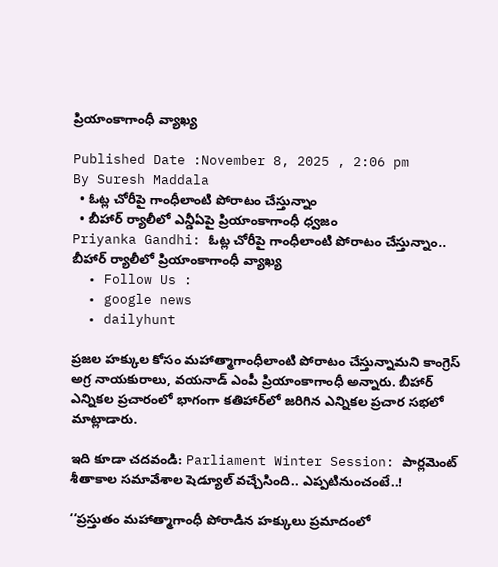ప్రియాంకాగాంధీ వ్యాఖ్య

Published Date :November 8, 2025 , 2:06 pm
By Suresh Maddala
  • ఓట్ల చోరీపై గాంధీలాంటి పోరాటం చేస్తున్నాం
  • బీహార్ ర్యాలీలో ఎన్డీఏపై ప్రియాంకాగాంధీ ధ్వజం
Priyanka Gandhi: ఓట్ల చోరీపై గాంధీలాంటి పోరాటం చేస్తున్నాం.. బీహార్ ర్యాలీలో ప్రియాంకాగాంధీ వ్యాఖ్య
  • Follow Us :
  • google news
  • dailyhunt

ప్రజల హక్కుల కోసం మహాత్మాగాంధీలాంటి పోరాటం చేస్తున్నామని కాంగ్రెస్ అగ్ర నాయకురాలు, వయనాడ్ ఎంపీ ప్రియాంకాగాంధీ అన్నారు. బీహార్ ఎన్నికల ప్రచారంలో భాగంగా కతిహార్‌లో జరిగిన ఎన్నికల ప్రచార సభలో మాట్లాడారు.

ఇది కూడా చదవండి: Parliament Winter Session: పార్లమెంట్ శీతాకాల సమావేశాల షెడ్యూల్ వచ్చేసింది.. ఎప్పటినుంచంటే..!

‘‘ప్రస్తుతం మహాత్మాగాంధీ పోరాడిన హక్కులు ప్రమాదంలో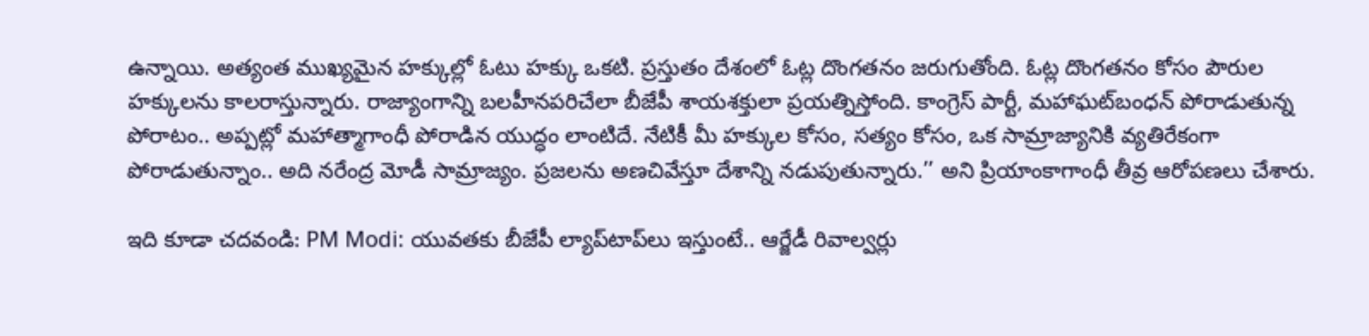ఉన్నాయి. అత్యంత ముఖ్యమైన హక్కుల్లో ఓటు హక్కు ఒకటి. ప్రస్తుతం దేశంలో ఓట్ల దొంగతనం జరుగుతోంది. ఓట్ల దొంగతనం కోసం పౌరుల హక్కులను కాలరాస్తున్నారు. రాజ్యాంగాన్ని బలహీనపరిచేలా బీజేపీ శాయశక్తులా ప్రయత్నిస్తోంది. కాంగ్రెస్ పార్టీ, మహాఘట్‌బంధన్ పోరాడుతున్న పోరాటం.. అప్పట్లో మహాత్మాగాంధీ పోరాడిన యుద్ధం లాంటిదే. నేటికీ మీ హక్కుల కోసం, సత్యం కోసం, ఒక సామ్రాజ్యానికి వ్యతిరేకంగా పోరాడుతున్నాం.. అది నరేంద్ర మోడీ సామ్రాజ్యం. ప్రజలను అణచివేస్తూ దేశాన్ని నడుపుతున్నారు.’’ అని ప్రియాంకాగాంధీ తీవ్ర ఆరోపణలు చేశారు.

ఇది కూడా చదవండి: PM Modi: యువతకు బీజేపీ ల్యాప్‌టాప్‌లు ఇస్తుంటే.. ఆర్జేడీ రివాల్వర్లు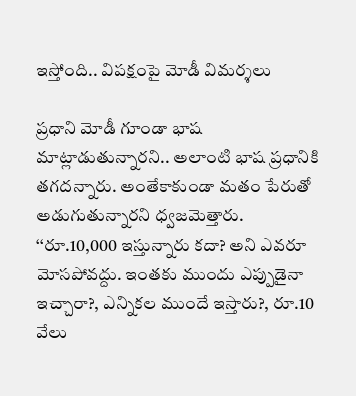ఇస్తోంది.. విపక్షంపై మోడీ విమర్శలు

ప్రధాని మోడీ గూండా భాష మాట్లాడుతున్నారని.. అలాంటి భాష ప్రధానికి తగదన్నారు. అంతేకాకుండా మతం పేరుతో అడుగుతున్నారని ధ్వజమెత్తారు. ‘‘రూ.10,000 ఇస్తున్నారు కదా? అని ఎవరూ మోసపోవద్దు. ఇంతకు ముందు ఎప్పుడైనా ఇచ్చారా?, ఎన్నికల ముందే ఇస్తారు?, రూ.10 వేలు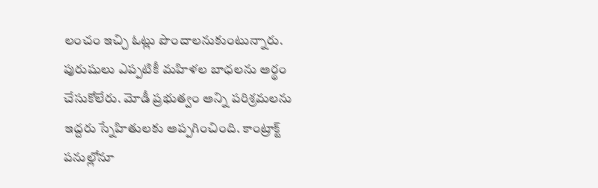లంచం ఇచ్చి ఓట్లు పొందాలనుకుంటున్నారు. పురుషులు ఎప్పటికీ మహిళల బాధలను అర్థం చేసుకోలేరు. మోడీ ప్రభుత్వం అన్ని పరిశ్రమలను ఇద్దరు స్నేహితులకు అప్పగించింది. కాంట్రాక్ట్ పనుల్లోనూ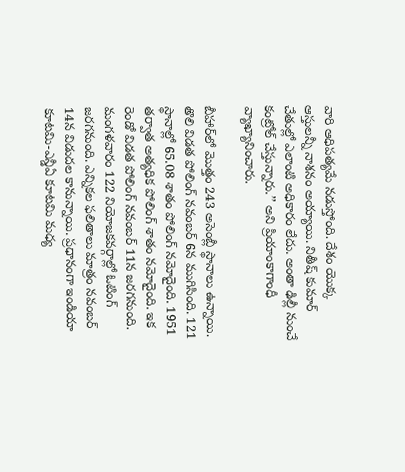వారి ఆధిపత్యమే నడుస్తోంది. దేశం యొక్క ఆస్తులన్నీ నాశనం అయ్యాయి. నితీష్ కుమార్ చేతుల్లో ఎలాంటి అధికారం లేదు. అంతా ఢిల్లీ నుంచే కంట్రోల్ చేస్తున్నారు.’’ అని ప్రియాంకాగాంధీ వ్యాఖ్యానించారు.

బీహార్‌లో మొత్తం 243 అసెంబ్లీ స్థానాలు ఉన్నాయి. తొలి విడత పోలింగ్ నవంబర్ 6న ముగిసింది. 121 స్థానాల్లో 65.08 శాతం పోలింగ్ నమోదైంది. 1951 తర్వాత అత్యధిక పోలింగ్ శాతం నమోదైంది. ఇక రెండో విడత పోలింగ్ నవంబర్ 11న జరగనుంది. మంగళవారం 122 నియోజకవర్గాల్లో ఓటింగ్ జరగనుంది. ఎన్నికల ఫలితాలు మాత్రం నవంబర్ 14న విడుదల కానున్నాయి. ప్రధానంగా ఇండియా కూటమి-ఎన్డీఏ కూటమి మధ్య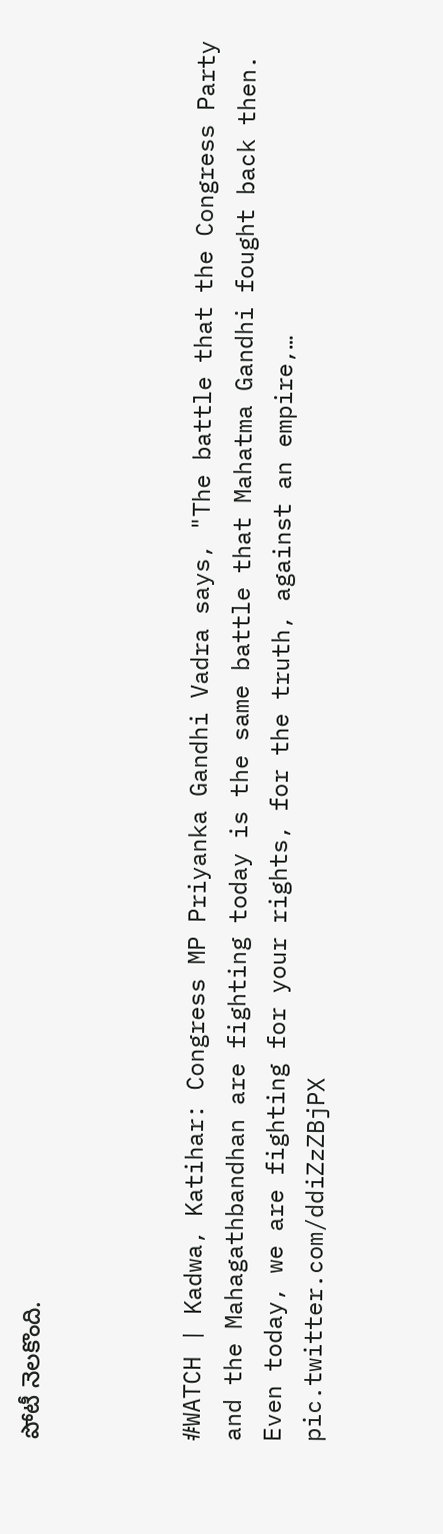పోటీ నెలకొంది.



#WATCH | Kadwa, Katihar: Congress MP Priyanka Gandhi Vadra says, "The battle that the Congress Party and the Mahagathbandhan are fighting today is the same battle that Mahatma Gandhi fought back then. Even today, we are fighting for your rights, for the truth, against an empire,… pic.twitter.com/ddiZzZBjPX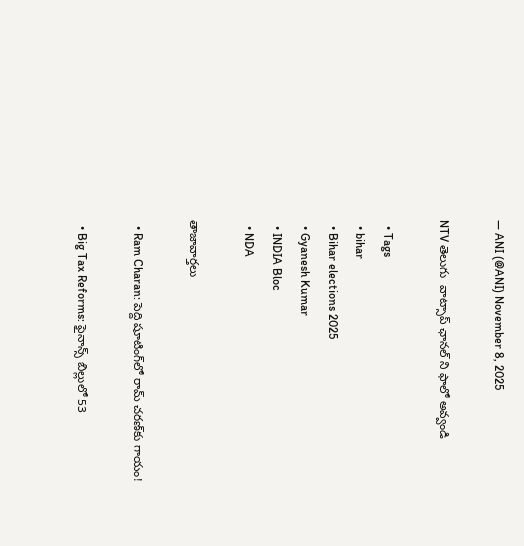— ANI (@ANI) November 8, 2025

NTV తెలుగు  వాట్సాప్ ఛానల్ ని ఫాలో అవ్వండి

  • Tags
  • bihar
  • Bihar elections 2025
  • Gyanesh Kumar
  • INDIA Bloc
  • NDA

తాజావార్తలు

  • Ram Charan: పెద్ది షూటింగ్‌లో రామ్ చరణ్‌కు గాయం!

  • Big Tax Reforms: ఫైనాన్స్‌ బిల్లులో 53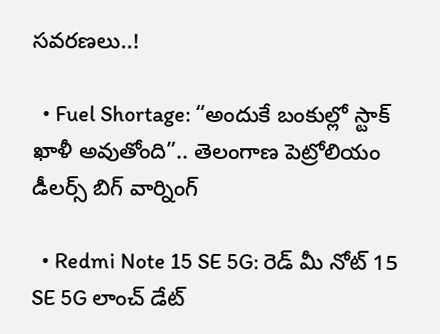సవరణలు..!

  • Fuel Shortage: “అందుకే బంకుల్లో స్టాక్ ఖాళీ అవుతోంది”.. తెలంగాణ పెట్రోలియం డీలర్స్ బిగ్ వార్నింగ్

  • Redmi Note 15 SE 5G: రెడ్ మీ నోట్ 15 SE 5G లాంచ్ డేట్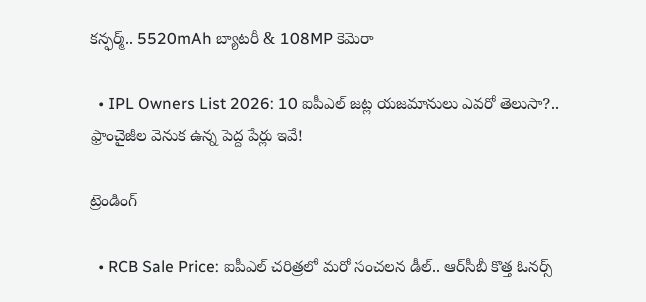కన్ఫర్మ్.. 5520mAh బ్యాటరీ & 108MP కెమెరా

  • IPL Owners List 2026: 10 ఐపీఎల్ జట్ల యజమానులు ఎవరో తెలుసా?.. ఫ్రాంచైజీల వెనుక ఉన్న పెద్ద పేర్లు ఇవే!

ట్రెండింగ్‌

  • RCB Sale Price: ఐపీఎల్ చరిత్రలో మరో సంచలన డీల్.. ఆర్‌సీబీ కొత్త ఓనర్స్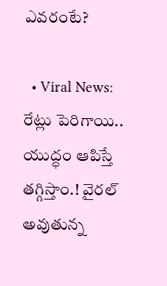ఎవరంటే?

  • Viral News: రేట్లు పెరిగాయి.. యుద్ధం ఆపిస్తే తగ్గిస్తాం.! వైరల్ అవుతున్న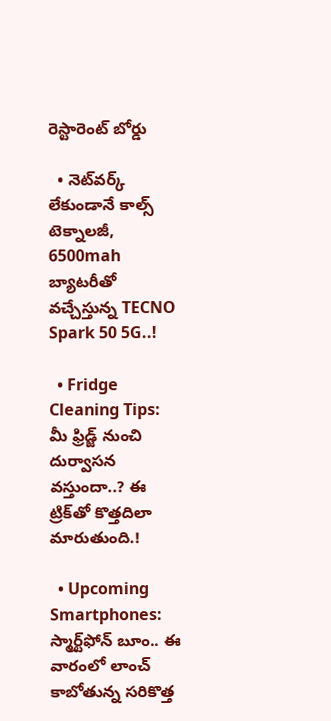రెస్టారెంట్ బోర్డు

  • నెట్‌వర్క్ లేకుండానే కాల్స్ టెక్నాలజీ, 6500mah బ్యాటరీతో వచ్చేస్తున్న TECNO Spark 50 5G..!

  • Fridge Cleaning Tips: మీ ఫ్రిడ్జ్ నుంచి దుర్వాసన వస్తుందా..? ఈ ట్రిక్‌తో కొత్తదిలా మారుతుంది.!

  • Upcoming Smartphones: స్మార్ట్‌ఫోన్ బూం.. ఈ వారంలో లాంచ్ కాబోతున్న సరికొత్త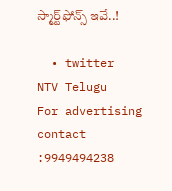స్మార్ట్‌ఫోన్స్ ఇవే..!

  • twitter
NTV Telugu
For advertising contact :9949494238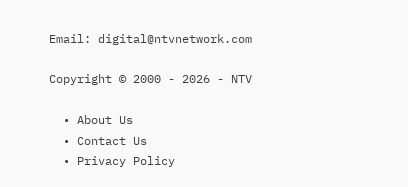Email: digital@ntvnetwork.com

Copyright © 2000 - 2026 - NTV

  • About Us
  • Contact Us
  • Privacy Policy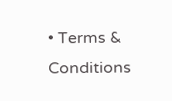• Terms & Conditions